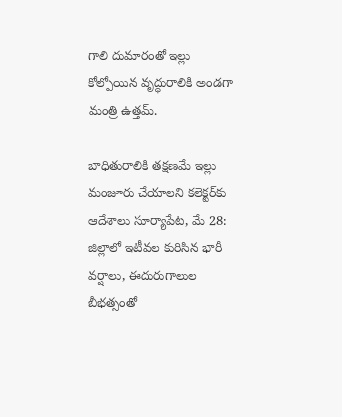గాలి దుమారంతో ఇల్లు కోల్పోయిన వృద్ధురాలికి అండగా మంత్రి ఉత్తమ్.

బాధితురాలికి తక్షణమే ఇల్లు మంజూరు చేయాలని కలెక్టర్‌కు ఆదేశాలు సూర్యాపేట, మే 28: జిల్లాలో ఇటీవల కురిసిన భారీ వర్షాలు, ఈదురుగాలుల బీభత్సంతో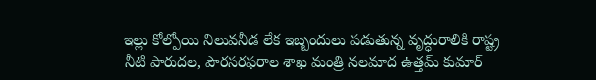ఇల్లు కోల్పోయి నిలువనీడ లేక ఇబ్బందులు పడుతున్న వృద్ధురాలికి రాష్ట్ర నీటి పారుదల, పౌరసరఫరాల శాఖ మంత్రి నలమాద ఉత్తమ్ కుమార్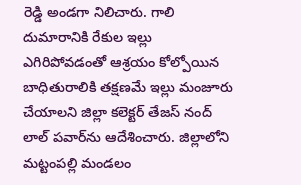రెడ్డి అండగా నిలిచారు. గాలి దుమారానికి రేకుల ఇల్లు ఎగిరిపోవడంతో ఆశ్రయం కోల్పోయిన బాధితురాలికి తక్షణమే ఇల్లు మంజూరు చేయాలని జిల్లా కలెక్టర్ తేజస్ నంద్ లాల్ పవార్‌ను ఆదేశించారు. జిల్లాలోని మట్టంపల్లి మండలం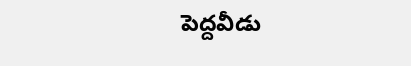పెద్దవీడు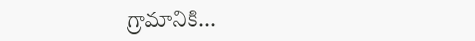గ్రామానికి...